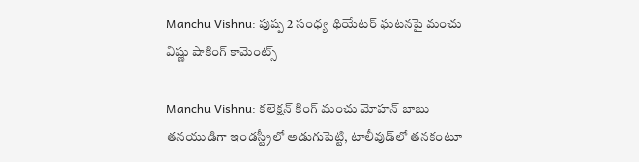Manchu Vishnu: పుష్ప 2 సంధ్య థియేటర్ ఘటనపై మంచు విష్ణు షాకింగ్ కామెంట్స్

Manchu Vishnu: కలెక్షన్ కింగ్ మంచు మోహన్ బాబు తనయుడిగా ఇండస్ట్రీలో అడుగుపెట్టి, టాలీవుడ్‌లో తనకంటూ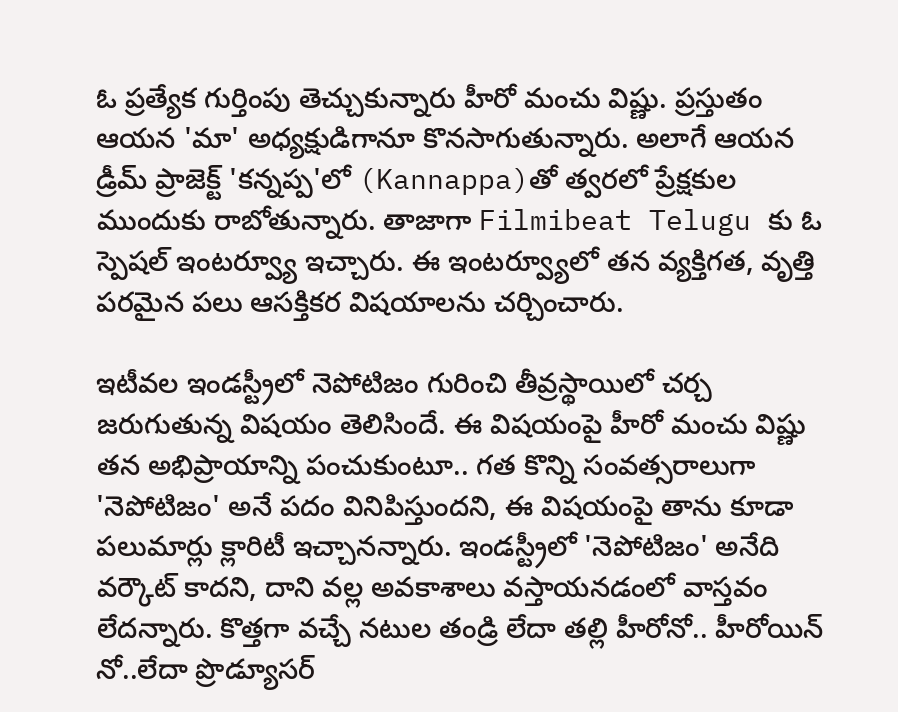ఓ ప్రత్యేక గుర్తింపు తెచ్చుకున్నారు హీరో మంచు విష్ణు. ప్రస్తుతం ఆయన 'మా' అధ్యక్షుడిగానూ కొనసాగుతున్నారు. అలాగే ఆయన డ్రీమ్ ప్రాజెక్ట్ 'కన్నప్ప'లో (Kannappa)తో త్వరలో ప్రేక్షకుల ముందుకు రాబోతున్నారు. తాజాగా Filmibeat Telugu కు ఓ స్పెషల్ ఇంటర్వ్యూ ఇచ్చారు. ఈ ఇంటర్వ్యూలో తన వ్యక్తిగత, వృత్తి పరమైన పలు ఆసక్తికర విషయాలను చర్చించారు.

ఇటీవల ఇండస్ట్రీలో నెపోటిజం గురించి తీవ్రస్థాయిలో చర్చ జరుగుతున్న విషయం తెలిసిందే. ఈ విషయంపై హీరో మంచు విష్ణు తన అభిప్రాయాన్ని పంచుకుంటూ.. గత కొన్ని సంవత్సరాలుగా 'నెపోటిజం' అనే పదం వినిపిస్తుందని, ఈ విషయంపై తాను కూడా పలుమార్లు క్లారిటీ ఇచ్చానన్నారు. ఇండస్ట్రీలో 'నెపోటిజం' అనేది వర్కౌట్ కాదని, దాని వల్ల అవకాశాలు వస్తాయనడంలో వాస్తవం లేదన్నారు. కొత్తగా వచ్చే నటుల తండ్రి లేదా తల్లి హీరోనో.. హీరోయిన్ నో..లేదా ప్రొడ్యూసర్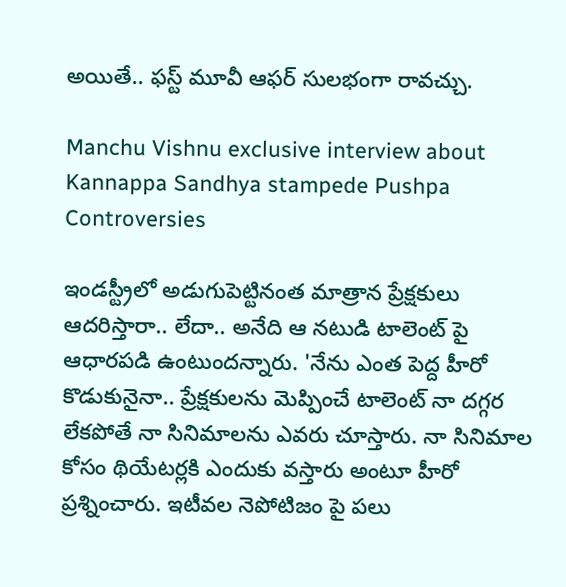అయితే.. ఫస్ట్ మూవీ ఆఫర్ సులభంగా రావచ్చు.

Manchu Vishnu exclusive interview about Kannappa Sandhya stampede Pushpa Controversies

ఇండస్ట్రీలో అడుగుపెట్టినంత మాత్రాన ప్రేక్షకులు ఆదరిస్తారా.. లేదా.. అనేది ఆ నటుడి టాలెంట్ పై ఆధారపడి ఉంటుందన్నారు. 'నేను ఎంత పెద్ద హీరో కొడుకునైనా.. ప్రేక్షకులను మెప్పించే టాలెంట్ నా దగ్గర లేకపోతే నా సినిమాలను ఎవరు చూస్తారు. నా సినిమాల కోసం థియేటర్లకి ఎందుకు వస్తారు అంటూ హీరో ప్రశ్నించారు. ఇటీవల నెపోటిజం పై పలు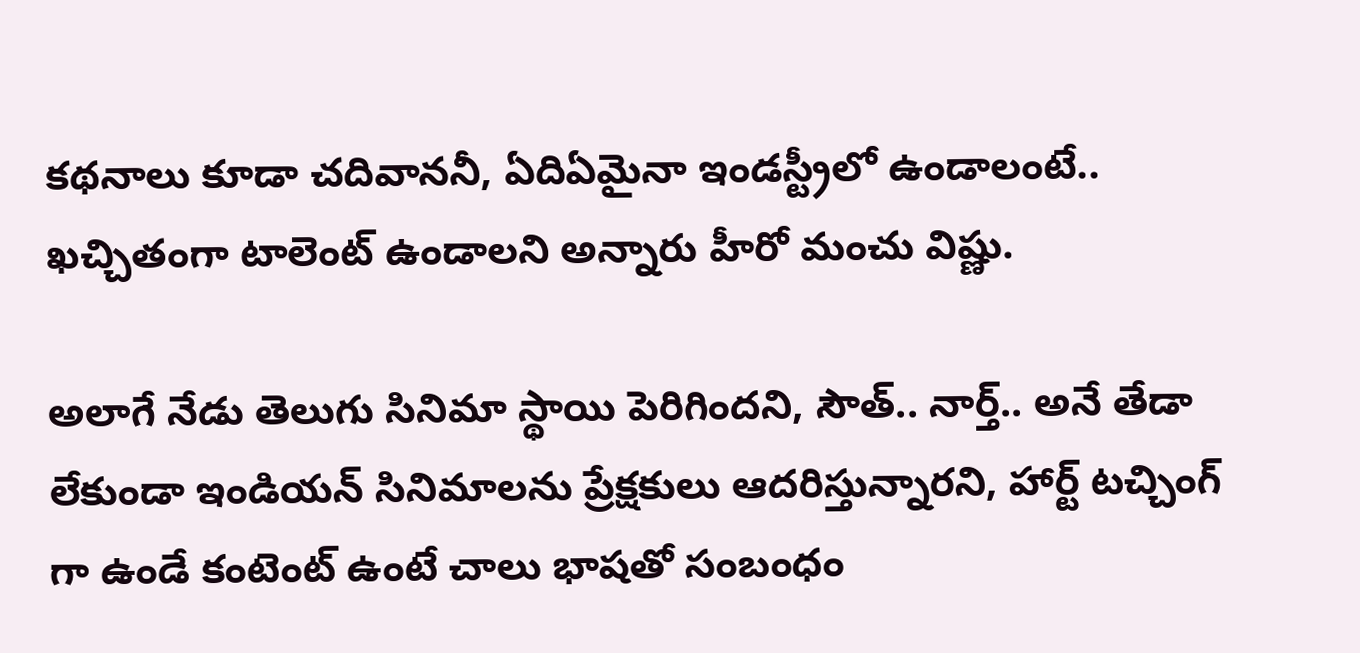కథనాలు కూడా చదివాననీ, ఏదిఏమైనా ఇండస్ట్రీలో ఉండాలంటే.. ఖచ్చితంగా టాలెంట్ ఉండాలని అన్నారు హీరో మంచు విష్ణు.

అలాగే నేడు తెలుగు సినిమా స్థాయి పెరిగిందని, సౌత్.. నార్త్.. అనే తేడా లేకుండా ఇండియన్ సినిమాలను ప్రేక్షకులు ఆదరిస్తున్నారని, హార్ట్ టచ్చింగ్ గా ఉండే కంటెంట్ ఉంటే చాలు భాషతో సంబంధం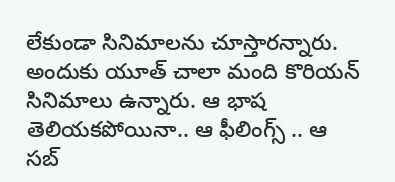లేకుండా సినిమాలను చూస్తారన్నారు. అందుకు యూత్ చాలా మంది కొరియన్ సినిమాలు ఉన్నారు. ఆ భాష తెలియకపోయినా.. ఆ ఫీలింగ్స్ .. ఆ సబ్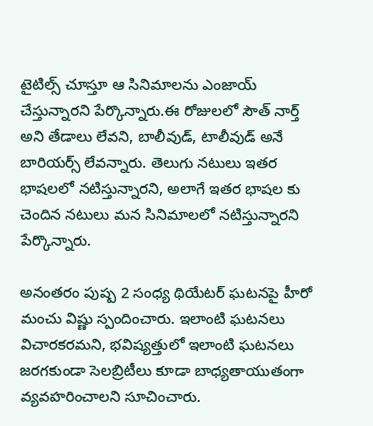టైటిల్స్ చూస్తూ ఆ సినిమాలను ఎంజాయ్ చేస్తున్నారని పేర్కొన్నారు.ఈ రోజులలో సౌత్ నార్త్ అని తేడాలు లేవని, బాలీవుడ్, టాలీవుడ్ అనే బారియర్స్ లేవన్నారు. తెలుగు నటులు ఇతర భాషలలో నటిస్తున్నారని, అలాగే ఇతర భాషల కు చెందిన నటులు మన సినిమాలలో నటిస్తున్నారని పేర్కొన్నారు.

అనంతరం పుష్ప 2 సంధ్య థియేటర్ ఘటనపై హీరో మంచు విష్ణు స్పందించారు. ఇలాంటి ఘటనలు విచారకరమని, భవిష్యత్తులో ఇలాంటి ఘటనలు జరగకుండా సెలబ్రిటీలు కూడా బాధ్యతాయుతంగా వ్యవహరించాలని సూచించారు.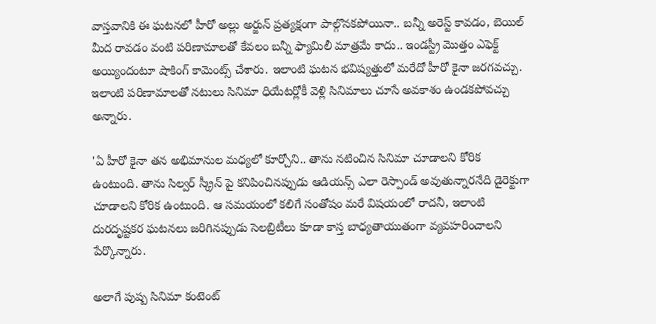వాస్తవానికి ఈ ఘటనలో హీరో అల్లు అర్జున్ ప్రత్యక్షంగా పాల్గొనకపోయినా.. బన్నీ అరెస్ట్ కావడం, బెయిల్ మీద రావడం వంటి పరిణామాలతో కేవలం బన్నీ ఫ్యామిలీ మాత్రమే కాదు.. ఇండస్ట్రీ మొత్తం ఎఫెక్ట్ అయ్యిందంటూ షాకింగ్ కామెంట్స్ చేశారు. ఇలాంటి ఘటన భవిష్యత్తులో మరేదో హీరో కైనా జరగవచ్చు. ఇలాంటి పరిణామాలతో నటులు సినిమా ధియేటర్లోకీ వెళ్లి సినిమాలు చూసే అవకాశం ఉండకపోవచ్చు అన్నారు.

'ఏ హీరో కైనా తన అభిమానుల మధ్యలో కూర్చోని.. తాను నటించిన సినిమా చూడాలని కోరిక ఉంటుంది. తాను సిల్వర్ స్క్రీన్ పై కనిపించినప్పుడు ఆడియన్స్ ఎలా రెస్పాండ్ అవుతున్నారనేది డైరెక్టుగా చూడాలని కోరిక ఉంటుంది. ఆ సమయంలో కలిగే సంతోషం మరే విషయంలో రాదనీ, ఇలాంటి దురదృష్టకర ఘటనలు జరిగినప్పుడు సెలబ్రిటీలు కూడా కాస్త బాధ్యతాయుతంగా వ్యవహరించాలని పేర్కొన్నారు.

అలాగే పుష్ప సినిమా కంటెంట్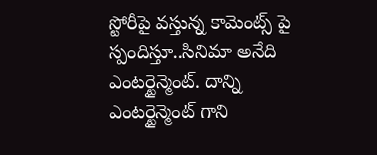స్టోరీపై వస్తున్న కామెంట్స్ పై స్పందిస్తూ..సినిమా అనేది ఎంటర్టైన్మెంట్. దాన్ని ఎంటర్టైన్మెంట్ గాని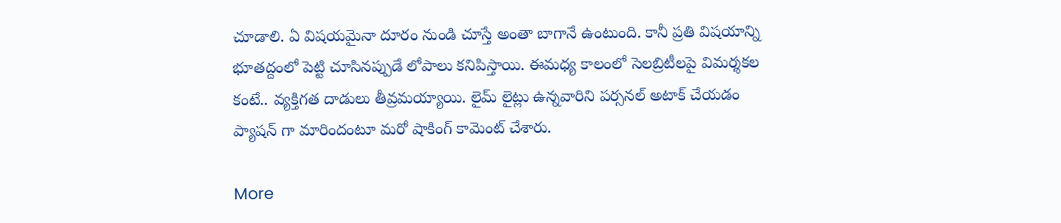చూడాలి. ఏ విషయమైనా దూరం నుండి చూస్తే అంతా బాగానే ఉంటుంది. కానీ ప్రతి విషయాన్ని భూతద్దంలో పెట్టి చూసినప్పుడే లోపాలు కనిపిస్తాయి. ఈమధ్య కాలంలో సెలబ్రిటీలపై విమర్శకల కంటే.. వ్యక్తిగత దాడులు తీవ్రమయ్యాయి. లైమ్ లైట్లు ఉన్నవారిని పర్సనల్ అటాక్ చేయడం ప్యాషన్ గా మారిందంటూ మరో షాకింగ్ కామెంట్ చేశారు.

More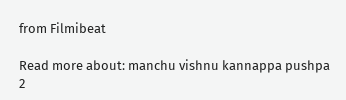from Filmibeat

Read more about: manchu vishnu kannappa pushpa 2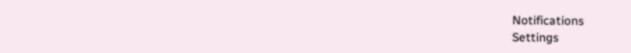Notifications
Settings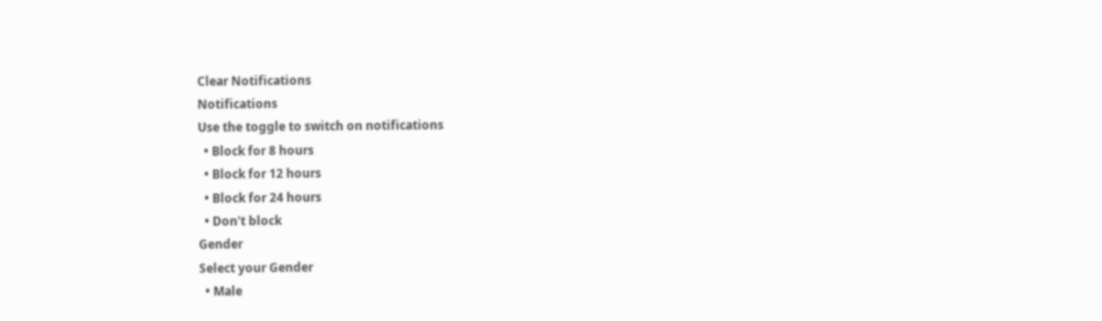Clear Notifications
Notifications
Use the toggle to switch on notifications
  • Block for 8 hours
  • Block for 12 hours
  • Block for 24 hours
  • Don't block
Gender
Select your Gender
  • Male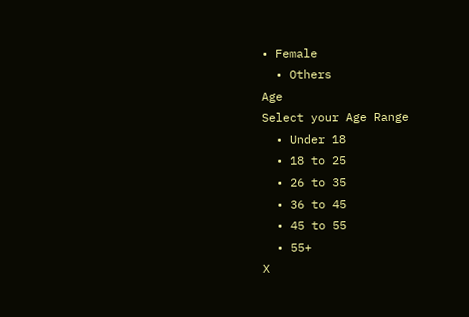• Female
  • Others
Age
Select your Age Range
  • Under 18
  • 18 to 25
  • 26 to 35
  • 36 to 45
  • 45 to 55
  • 55+
X